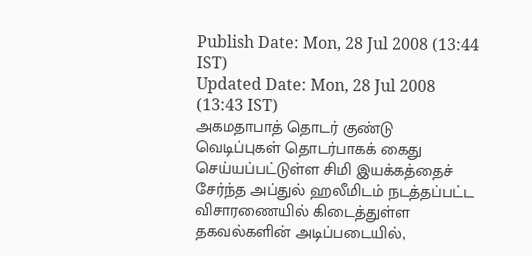Publish Date: Mon, 28 Jul 2008 (13:44 IST)
Updated Date: Mon, 28 Jul 2008 (13:43 IST)
அகமதாபாத் தொடர் குண்டு வெடிப்புகள் தொடர்பாகக் கைது செய்யப்பட்டுள்ள சிமி இயக்கத்தைச் சேர்ந்த அப்துல் ஹலீமிடம் நடத்தப்பட்ட விசாரணையில் கிடைத்துள்ள தகவல்களின் அடிப்படையில்,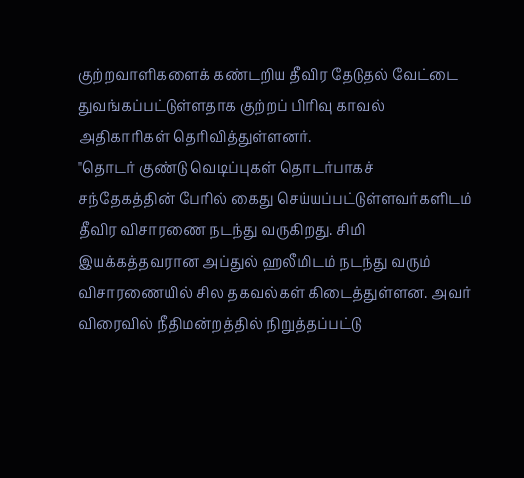குற்றவாளிகளைக் கண்டறிய தீவிர தேடுதல் வேட்டை துவங்கப்பட்டுள்ளதாக குற்றப் பிரிவு காவல் அதிகாரிகள் தெரிவித்துள்ளனர்.
"தொடர் குண்டு வெடிப்புகள் தொடர்பாகச் சந்தேகத்தின் பேரில் கைது செய்யப்பட்டுள்ளவர்களிடம் தீவிர விசாரணை நடந்து வருகிறது. சிமி இயக்கத்தவரான அப்துல் ஹலீமிடம் நடந்து வரும் விசாரணையில் சில தகவல்கள் கிடைத்துள்ளன. அவர் விரைவில் நீதிமன்றத்தில் நிறுத்தப்பட்டு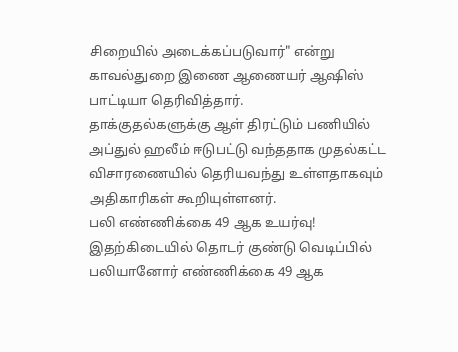சிறையில் அடைக்கப்படுவார்" என்று காவல்துறை இணை ஆணையர் ஆஷிஸ் பாட்டியா தெரிவித்தார்.
தாக்குதல்களுக்கு ஆள் திரட்டும் பணியில் அப்துல் ஹலீம் ஈடுபட்டு வந்ததாக முதல்கட்ட விசாரணையில் தெரியவந்து உள்ளதாகவும் அதிகாரிகள் கூறியுள்ளனர்.
பலி எண்ணிக்கை 49 ஆக உயர்வு!
இதற்கிடையில் தொடர் குண்டு வெடிப்பில் பலியானோர் எண்ணிக்கை 49 ஆக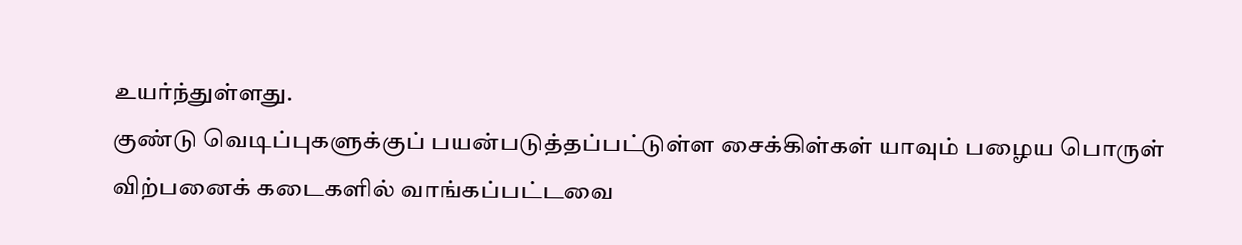உயர்ந்துள்ளது.
குண்டு வெடிப்புகளுக்குப் பயன்படுத்தப்பட்டுள்ள சைக்கிள்கள் யாவும் பழைய பொருள் விற்பனைக் கடைகளில் வாங்கப்பட்டவை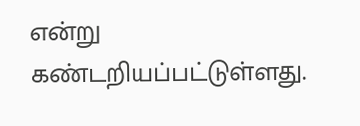என்று கண்டறியப்பட்டுள்ளது.